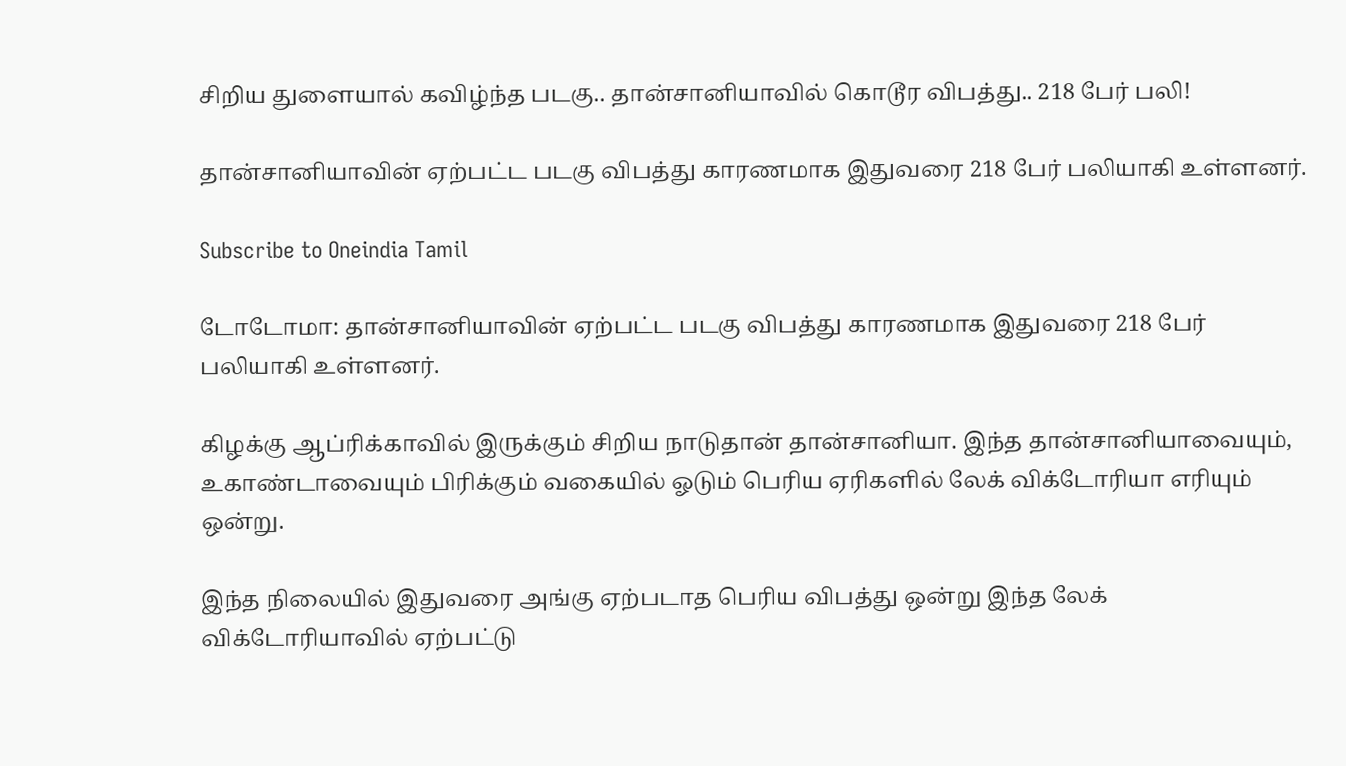சிறிய துளையால் கவிழ்ந்த படகு.. தான்சானியாவில் கொடூர விபத்து.. 218 பேர் பலி!

தான்சானியாவின் ஏற்பட்ட படகு விபத்து காரணமாக இதுவரை 218 பேர் பலியாகி உள்ளனர்.

Subscribe to Oneindia Tamil

டோடோமா: தான்சானியாவின் ஏற்பட்ட படகு விபத்து காரணமாக இதுவரை 218 பேர் பலியாகி உள்ளனர்.

கிழக்கு ஆப்ரிக்காவில் இருக்கும் சிறிய நாடுதான் தான்சானியா. இந்த தான்சானியாவையும், உகாண்டாவையும் பிரிக்கும் வகையில் ஓடும் பெரிய ஏரிகளில் லேக் விக்டோரியா எரியும் ஒன்று.

இந்த நிலையில் இதுவரை அங்கு ஏற்படாத பெரிய விபத்து ஒன்று இந்த லேக் விக்டோரியாவில் ஏற்பட்டு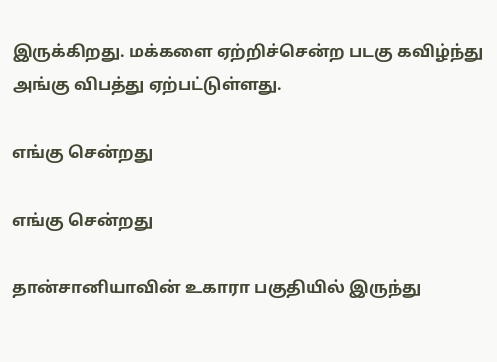இருக்கிறது. மக்களை ஏற்றிச்சென்ற படகு கவிழ்ந்து அங்கு விபத்து ஏற்பட்டுள்ளது.

எங்கு சென்றது

எங்கு சென்றது

தான்சானியாவின் உகாரா பகுதியில் இருந்து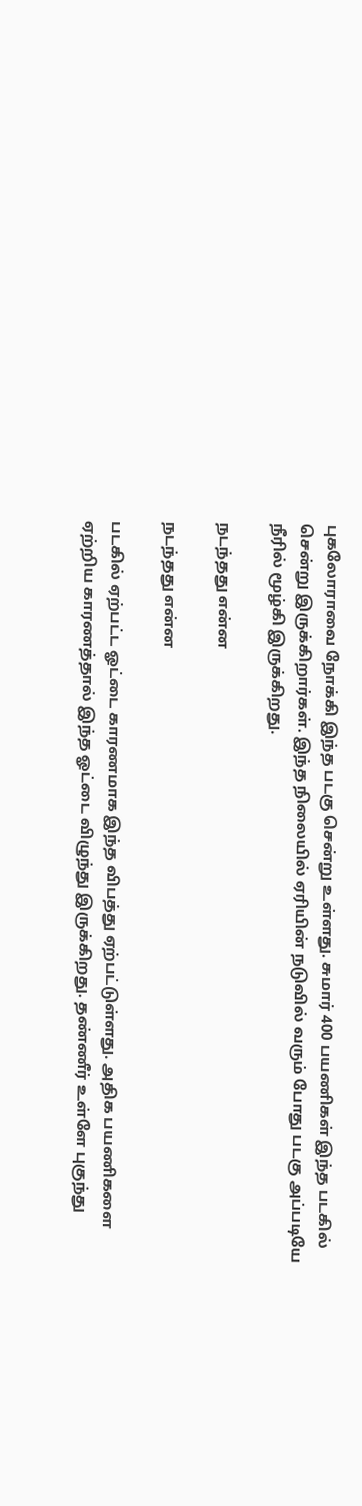புகலோராவை நோக்கி இந்த படகு சென்று உள்ளது. சுமார் 400 பயணிகள் இந்த படகில் சென்று இருக்கிறார்கள். இந்த நிலையில் ஏரியின் நடுவில் வரும் போது படகு அப்படியே நீரில் மூழ்கி இருக்கிறது.

நடந்தது என்ன

நடந்தது என்ன

படகில் ஏற்பட்ட ஓட்டை காரணமாக இந்த விபத்து ஏற்பட்டுள்ளது. அதிக பயணிகளை ஏற்றிய காரணத்தால் இந்த ஓட்டை விழுந்து இருக்கிறது. தண்ணீர் உள்ளே புகுந்து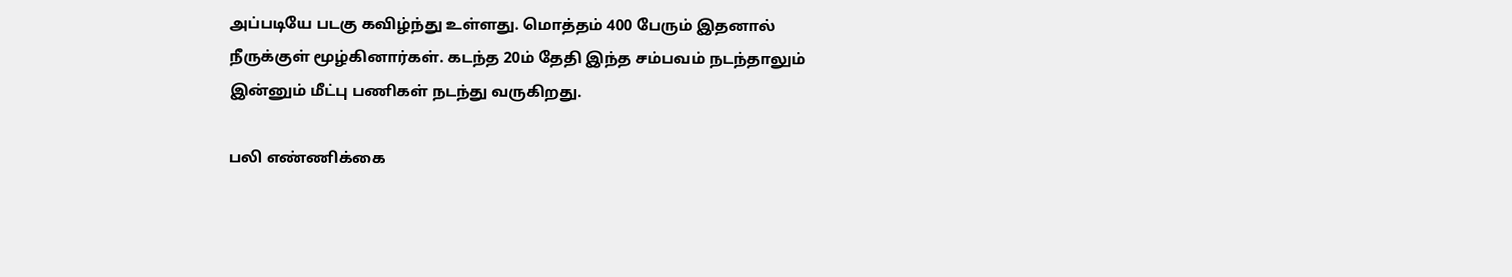அப்படியே படகு கவிழ்ந்து உள்ளது. மொத்தம் 400 பேரும் இதனால் நீருக்குள் மூழ்கினார்கள். கடந்த 20ம் தேதி இந்த சம்பவம் நடந்தாலும் இன்னும் மீட்பு பணிகள் நடந்து வருகிறது.

பலி எண்ணிக்கை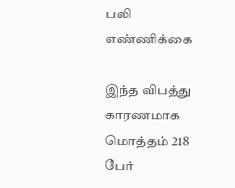பலி எண்ணிக்கை

இந்த விபத்து காரணமாக மொத்தம் 218 பேர்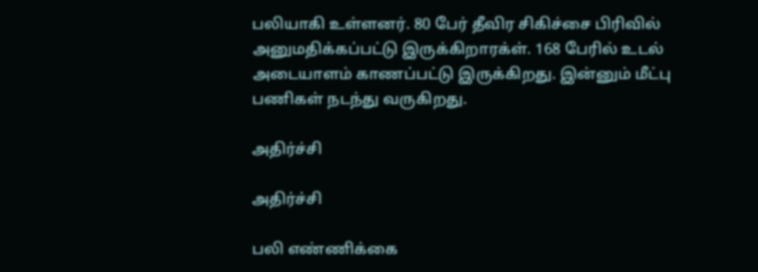பலியாகி உள்ளனர். 80 பேர் தீவிர சிகிச்சை பிரிவில் அனுமதிக்கப்பட்டு இருக்கிறாரக்ள். 168 பேரில் உடல் அடையாளம் காணப்பட்டு இருக்கிறது. இன்னும் மீட்பு பணிகள் நடந்து வருகிறது.

அதிர்ச்சி

அதிர்ச்சி

பலி எண்ணிக்கை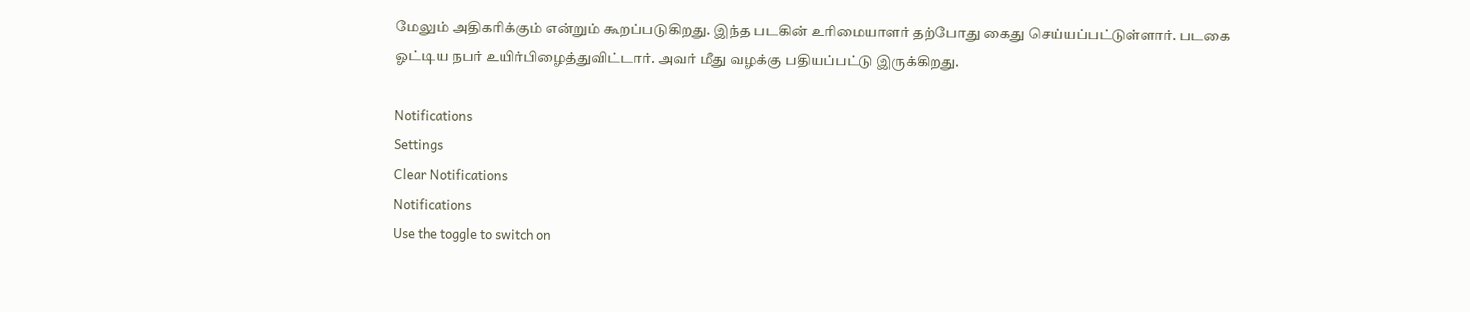மேலும் அதிகரிக்கும் என்றும் கூறப்படுகிறது. இந்த படகின் உரிமையாளர் தற்போது கைது செய்யப்பட்டுள்ளார். படகை ஓட்டிய நபர் உயிர்பிழைத்துவிட்டார். அவர் மீது வழக்கு பதியப்பட்டு இருக்கிறது.

Notifications
Settings
Clear Notifications
Notifications
Use the toggle to switch on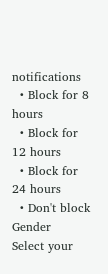notifications
  • Block for 8 hours
  • Block for 12 hours
  • Block for 24 hours
  • Don't block
Gender
Select your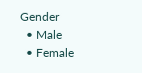Gender
  • Male
  • Female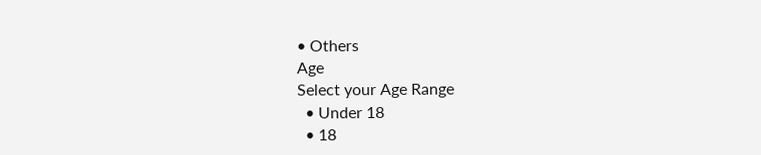• Others
Age
Select your Age Range
  • Under 18
  • 18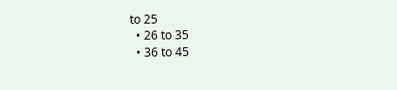to 25
  • 26 to 35
  • 36 to 45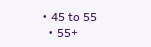• 45 to 55
  • 55+